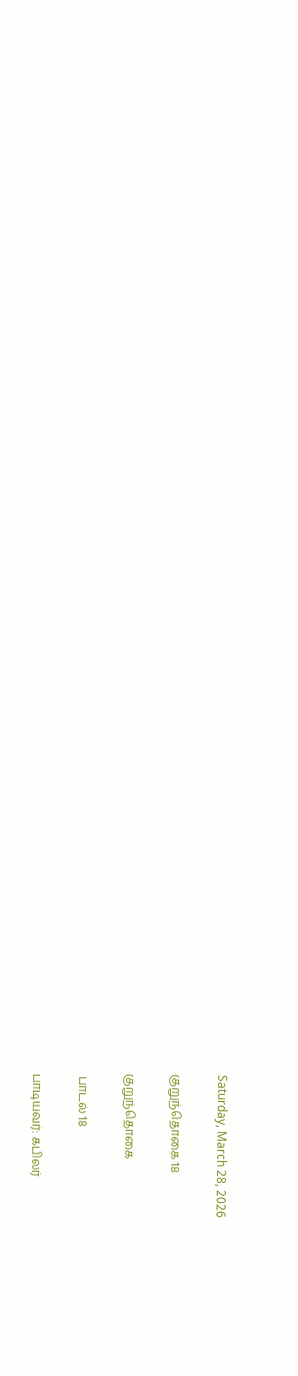Saturday, March 28, 2026

குறுந்தொகை 18

குறுந்தொகை

 பாடல் 18

பாடியவர்: கபிலர்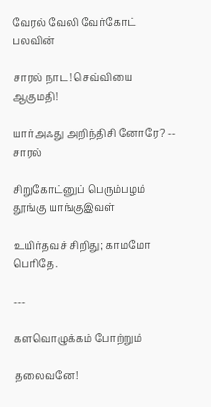வேரல் வேலி வேர்கோட் பலவின்

சாரல் நாட! செவ்வியை ஆகுமதி!

யார்அஃது அறிந்திசி னோரே? -- சாரல்

சிறுகோட்னுப் பெரும்பழம் தூங்கு யாங்குஇவள்

உயிர்தவச் சிறிது; காமமோ பெரிதே.

---

களவொழுக்கம் போற்றும்

தலைவனே!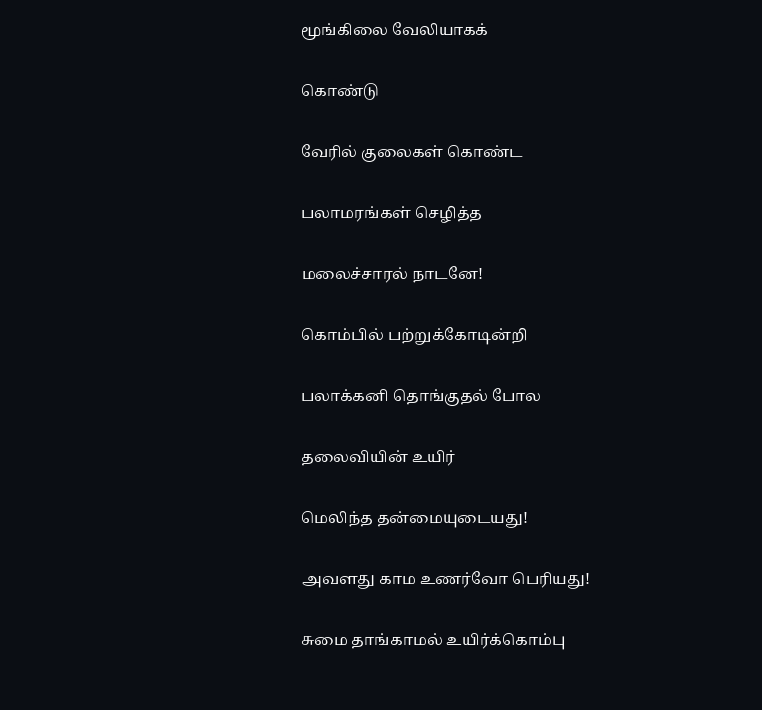மூங்கிலை வேலியாகக்

கொண்டு

வேரில் குலைகள் கொண்ட

பலாமரங்கள் செழித்த

மலைச்சாரல் நாடனே!

கொம்பில் பற்றுக்கோடின்றி

பலாக்கனி தொங்குதல் போல

தலைவியின் உயிர்

மெலிந்த தன்மையுடையது!

அவளது காம உணர்வோ பெரியது!

சுமை தாங்காமல் உயிர்க்கொம்பு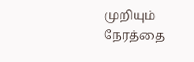முறியும் நேரத்தை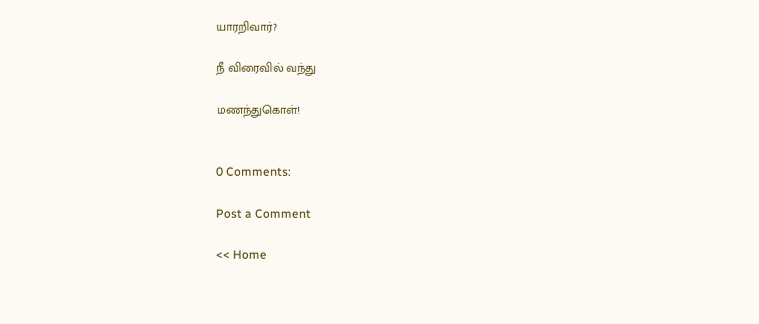யாரறிவார்?

நீ விரைவில் வந்து

மணந்துகொள்!


0 Comments:

Post a Comment

<< Home